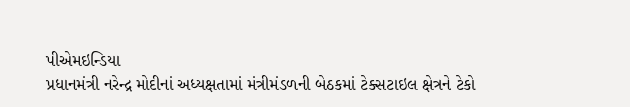પીએમઇન્ડિયા
પ્રધાનમંત્રી નરેન્દ્ર મોદીનાં અધ્યક્ષતામાં મંત્રીમંડળની બેઠકમાં ટેક્સટાઇલ ક્ષેત્રને ટેકો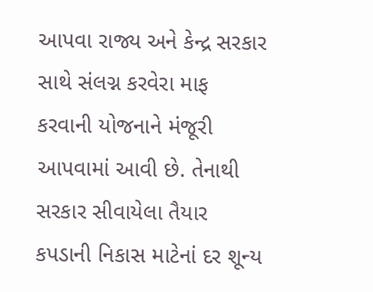આપવા રાજ્ય અને કેન્દ્ર સરકાર સાથે સંલગ્ન કરવેરા માફ કરવાની યોજનાને મંજૂરી આપવામાં આવી છે. તેનાથી સરકાર સીવાયેલા તૈયાર કપડાની નિકાસ માટેનાં દર શૂન્ય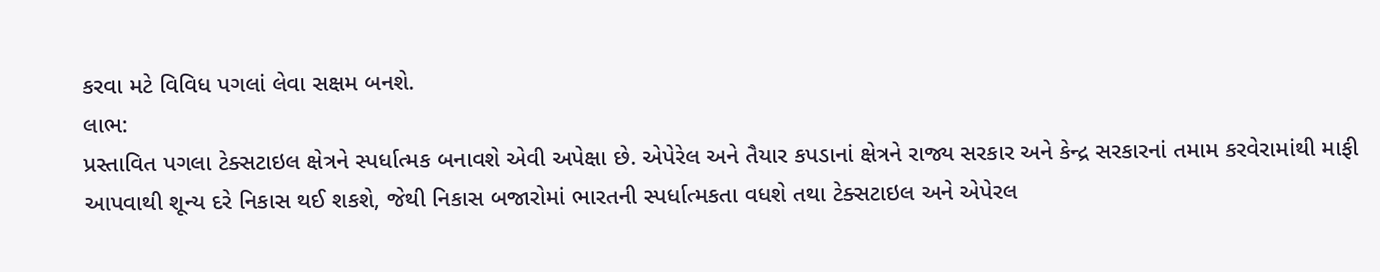કરવા મટે વિવિધ પગલાં લેવા સક્ષમ બનશે.
લાભ:
પ્રસ્તાવિત પગલા ટેક્સટાઇલ ક્ષેત્રને સ્પર્ધાત્મક બનાવશે એવી અપેક્ષા છે. એપેરેલ અને તૈયાર કપડાનાં ક્ષેત્રને રાજ્ય સરકાર અને કેન્દ્ર સરકારનાં તમામ કરવેરામાંથી માફી આપવાથી શૂન્ય દરે નિકાસ થઈ શકશે, જેથી નિકાસ બજારોમાં ભારતની સ્પર્ધાત્મકતા વધશે તથા ટેક્સટાઇલ અને એપેરલ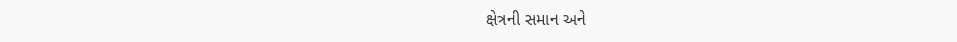ક્ષેત્રની સમાન અને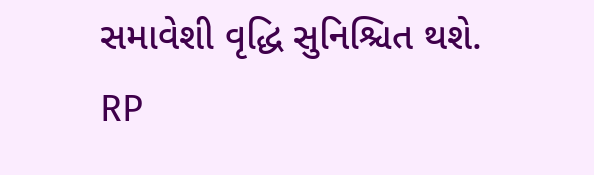સમાવેશી વૃદ્ધિ સુનિશ્ચિત થશે.
RP